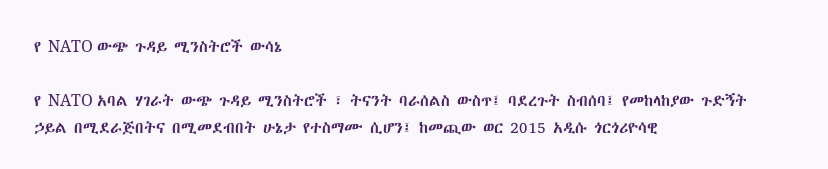የ NATO ውጭ ጉዳይ ሚንስትሮች ውሳኔ

የ NATO አባል ሃገራት ውጭ ጉዳይ ሚንስትሮች ፣ ትናንት ባራሰልስ ውስጥ፤ ባደረጉት ስብሰባ፤ የመከላከያው ጉድኝት ኃይል በሚደራጅበትና በሚመደብበት ሁኔታ የተስማሙ ሲሆን፤ ከመጪው ወር 2015 አዲሱ ጎርጎሪዮሳዊ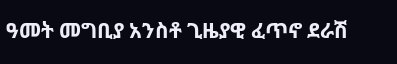ዓመት መግቢያ አንስቶ ጊዜያዊ ፈጥኖ ደራሽ